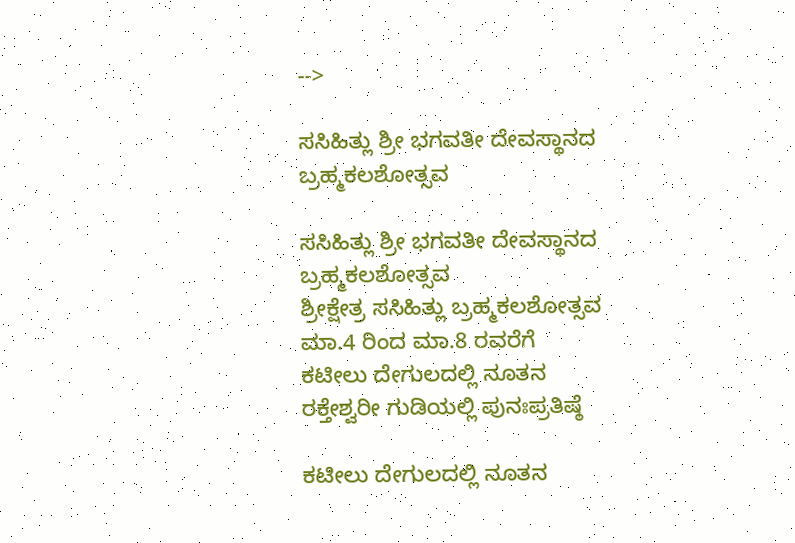-->

ಸಸಿಹಿತ್ಲು ಶ್ರೀ ಭಗವತೀ ದೇವಸ್ಥಾನದ ಬ್ರಹ್ಮಕಲಶೋತ್ಸವ

ಸಸಿಹಿತ್ಲು ಶ್ರೀ ಭಗವತೀ ದೇವಸ್ಥಾನದ ಬ್ರಹ್ಮಕಲಶೋತ್ಸವ
ಶ್ರೀಕ್ಷೇತ್ರ ಸಸಿಹಿತ್ಲು ಬ್ರಹ್ಮಕಲಶೋತ್ಸವ ಮಾ.4 ರಿಂದ ಮಾ.8 ರವರೆಗೆ
ಕಟೀಲು ದೇಗುಲದಲ್ಲಿ ನೂತನ ರಕ್ತೇಶ್ವರೀ ಗುಡಿಯಲ್ಲಿ ಪುನಃಪ್ರತಿಷ್ಠೆ

ಕಟೀಲು ದೇಗುಲದಲ್ಲಿ ನೂತನ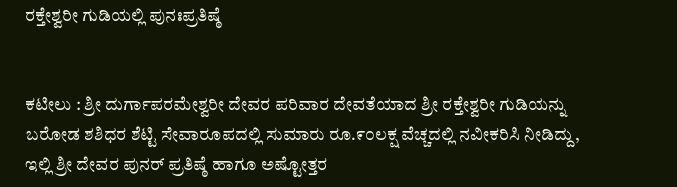ರಕ್ತೇಶ್ವರೀ ಗುಡಿಯಲ್ಲಿ ಪುನಃಪ್ರತಿಷ್ಠೆ


ಕಟೀಲು : ಶ್ರೀ ದುರ್ಗಾಪರಮೇಶ್ವರೀ ದೇವರ ಪರಿವಾರ ದೇವತೆಯಾದ ಶ್ರೀ ರಕ್ತೇಶ್ವರೀ ಗುಡಿಯನ್ನು ಬರೋಡ ಶಶಿಧರ ಶೆಟ್ಟಿ ಸೇವಾರೂಪದಲ್ಲಿ ಸುಮಾರು ರೂ.೯೦ಲಕ್ಷ ವೆಚ್ಚದಲ್ಲಿ ನವೀಕರಿಸಿ ನೀಡಿದ್ದು, ಇಲ್ಲಿ ಶ್ರೀ ದೇವರ ಪುನರ್ ಪ್ರತಿಷ್ಠೆ ಹಾಗೂ ಅಷ್ಟೋತ್ತರ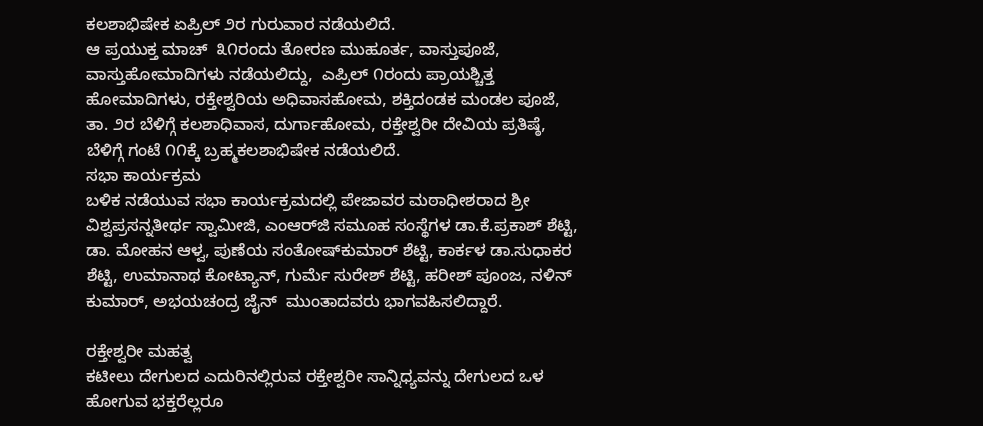ಕಲಶಾಭಿಷೇಕ ಏಪ್ರಿಲ್ ೨ರ ಗುರುವಾರ ನಡೆಯಲಿದೆ.
ಆ ಪ್ರಯುಕ್ತ ಮಾಚ್  ೩೧ರಂದು ತೋರಣ ಮುಹೂರ್ತ, ವಾಸ್ತುಪೂಜೆ, ವಾಸ್ತುಹೋಮಾದಿಗಳು ನಡೆಯಲಿದ್ದು,  ಎಪ್ರಿಲ್ ೧ರಂದು ಪ್ರಾಯಶ್ಚಿತ್ತ ಹೋಮಾದಿಗಳು, ರಕ್ತೇಶ್ವರಿಯ ಅಧಿವಾಸಹೋಮ, ಶಕ್ತಿದಂಡಕ ಮಂಡಲ ಪೂಜೆ, ತಾ. ೨ರ ಬೆಳಿಗ್ಗೆ ಕಲಶಾಧಿವಾಸ, ದುರ್ಗಾಹೋಮ, ರಕ್ತೇಶ್ವರೀ ದೇವಿಯ ಪ್ರತಿಷ್ಠೆ, ಬೆಳಿಗ್ಗೆ ಗಂಟೆ ೧೧ಕ್ಕೆ ಬ್ರಹ್ಮಕಲಶಾಭಿಷೇಕ ನಡೆಯಲಿದೆ.
ಸಭಾ ಕಾರ್ಯಕ್ರಮ
ಬಳಿಕ ನಡೆಯುವ ಸಭಾ ಕಾರ್ಯಕ್ರಮದಲ್ಲಿ ಪೇಜಾವರ ಮಠಾಧೀಶರಾದ ಶ್ರೀ ವಿಶ್ವಪ್ರಸನ್ನತೀರ್ಥ ಸ್ವಾಮೀಜಿ, ಎಂಆರ್‌ಜಿ ಸಮೂಹ ಸಂಸ್ಥೆಗಳ ಡಾ.ಕೆ.ಪ್ರಕಾಶ್ ಶೆಟ್ಟಿ, ಡಾ. ಮೋಹನ ಆಳ್ವ, ಪುಣೆಯ ಸಂತೋಷ್‌ಕುಮಾರ್ ಶೆಟ್ಟಿ, ಕಾರ್ಕಳ ಡಾ.ಸುಧಾಕರ ಶೆಟ್ಟಿ, ಉಮಾನಾಥ ಕೋಟ್ಯಾನ್, ಗುರ್ಮೆ ಸುರೇಶ್ ಶೆಟ್ಟಿ, ಹರೀಶ್ ಪೂಂಜ, ನಳಿನ್ ಕುಮಾರ್, ಅಭಯಚಂದ್ರ ಜೈನ್  ಮುಂತಾದವರು ಭಾಗವಹಿಸಲಿದ್ದಾರೆ.

ರಕ್ತೇಶ್ವರೀ ಮಹತ್ವ
ಕಟೀಲು ದೇಗುಲದ ಎದುರಿನಲ್ಲಿರುವ ರಕ್ತೇಶ್ವರೀ ಸಾನ್ನಿಧ್ಯವನ್ನು ದೇಗುಲದ ಒಳ ಹೋಗುವ ಭಕ್ತರೆಲ್ಲರೂ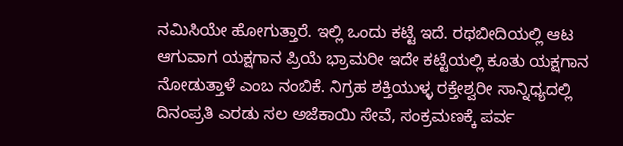ನಮಿಸಿಯೇ ಹೋಗುತ್ತಾರೆ. ಇಲ್ಲಿ ಒಂದು ಕಟ್ಟೆ ಇದೆ. ರಥಬೀದಿಯಲ್ಲಿ ಆಟ ಆಗುವಾಗ ಯಕ್ಷಗಾನ ಪ್ರಿಯೆ ಭ್ರಾಮರೀ ಇದೇ ಕಟ್ಟೆಯಲ್ಲಿ ಕೂತು ಯಕ್ಷಗಾನ ನೋಡುತ್ತಾಳೆ ಎಂಬ ನಂಬಿಕೆ. ನಿಗ್ರಹ ಶಕ್ತಿಯುಳ್ಳ ರಕ್ತೇಶ್ವರೀ ಸಾನ್ನಿಧ್ಯದಲ್ಲಿ ದಿನಂಪ್ರತಿ ಎರಡು ಸಲ ಅಜೆಕಾಯಿ ಸೇವೆ, ಸಂಕ್ರಮಣಕ್ಕೆ ಪರ್ವ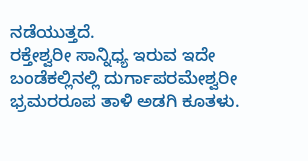ನಡೆಯುತ್ತದೆ.
ರಕ್ತೇಶ್ವರೀ ಸಾನ್ನಿಧ್ಯ ಇರುವ ಇದೇ ಬಂಡೆಕಲ್ಲಿನಲ್ಲಿ ದುರ್ಗಾಪರಮೇಶ್ವರೀ ಭ್ರಮರರೂಪ ತಾಳಿ ಅಡಗಿ ಕೂತಳು.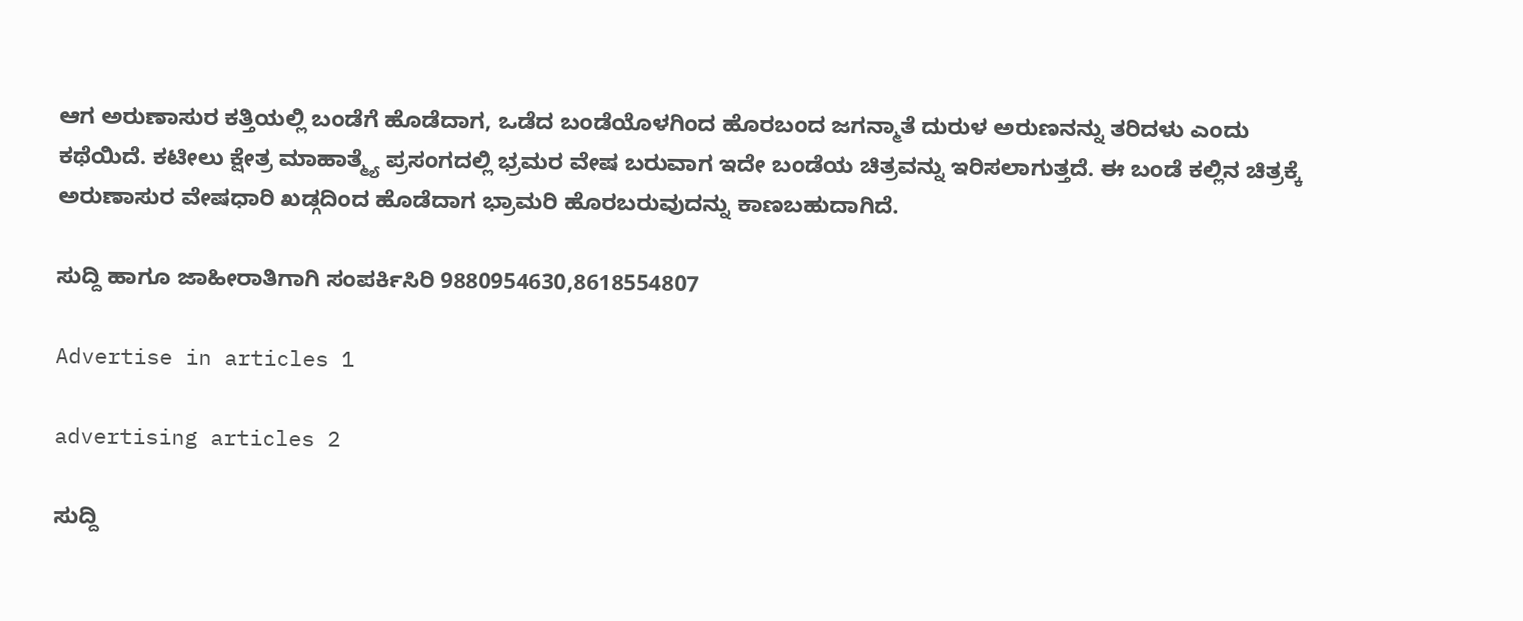ಆಗ ಅರುಣಾಸುರ ಕತ್ತಿಯಲ್ಲಿ ಬಂಡೆಗೆ ಹೊಡೆದಾಗ, ಒಡೆದ ಬಂಡೆಯೊಳಗಿಂದ ಹೊರಬಂದ ಜಗನ್ಮಾತೆ ದುರುಳ ಅರುಣನನ್ನು ತರಿದಳು ಎಂದು ಕಥೆಯಿದೆ. ಕಟೀಲು ಕ್ಷೇತ್ರ ಮಾಹಾತ್ಮ್ಯೆ ಪ್ರಸಂಗದಲ್ಲಿ ಭ್ರಮರ ವೇಷ ಬರುವಾಗ ಇದೇ ಬಂಡೆಯ ಚಿತ್ರವನ್ನು ಇರಿಸಲಾಗುತ್ತದೆ. ಈ ಬಂಡೆ ಕಲ್ಲಿನ ಚಿತ್ರಕ್ಕೆ ಅರುಣಾಸುರ ವೇಷಧಾರಿ ಖಡ್ಗದಿಂದ ಹೊಡೆದಾಗ ಭ್ರಾಮರಿ ಹೊರಬರುವುದನ್ನು ಕಾಣಬಹುದಾಗಿದೆ.

ಸುದ್ದಿ ಹಾಗೂ ಜಾಹೀರಾತಿಗಾಗಿ ಸಂಪರ್ಕಿಸಿರಿ 9880954630,8618554807

Advertise in articles 1

advertising articles 2

ಸುದ್ದಿ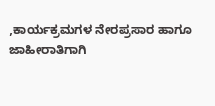,ಕಾರ್ಯಕ್ರಮಗಳ ನೇರಪ್ರಸಾರ ಹಾಗೂ ಜಾಹೀರಾತಿಗಾಗಿ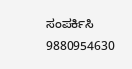ಸಂಪರ್ಕಿಸಿ 9880954630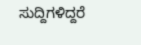ಸುದ್ದಿಗಳಿದ್ದರೆ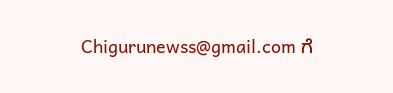Chigurunewss@gmail.com ಗೆ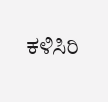ಕಳಿಸಿರಿ